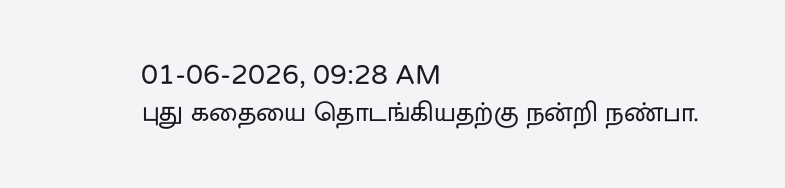01-06-2026, 09:28 AM
புது கதையை தொடங்கியதற்கு நன்றி நண்பா.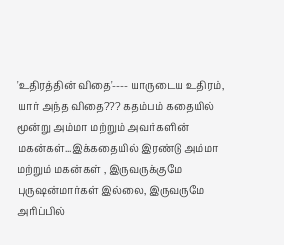'உதிரத்தின் விதை'---- யாருடைய உதிரம், யார் அந்த விதை??? கதம்பம் கதையில் மூன்று அம்மா மற்றும் அவர்களின் மகன்கள்...இக்கதையில் இரண்டு அம்மா மற்றும் மகன்கள் , இருவருக்குமே புருஷன்மார்கள் இல்லை, இருவருமே அரிப்பில்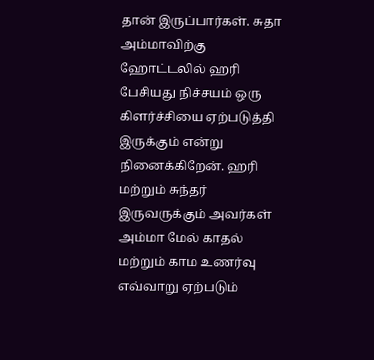தான் இருப்பார்கள். சுதா அம்மாவிற்கு ஹோட்டலில் ஹரி பேசியது நிச்சயம் ஒரு கிளர்ச்சியை ஏற்படுத்தி இருக்கும் என்று நினைக்கிறேன். ஹரி மற்றும் சுந்தர் இருவருக்கும் அவர்கள் அம்மா மேல் காதல் மற்றும் காம உணர்வு எவ்வாறு ஏற்படும்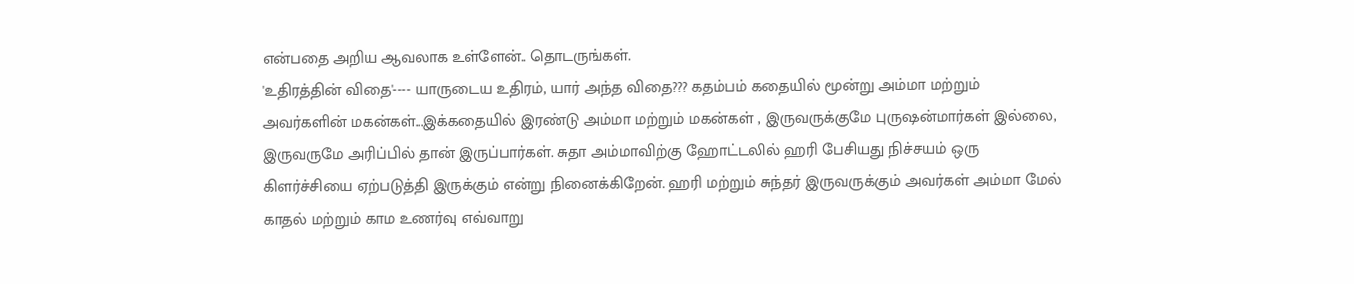என்பதை அறிய ஆவலாக உள்ளேன்.. தொடருங்கள்.
'உதிரத்தின் விதை'---- யாருடைய உதிரம், யார் அந்த விதை??? கதம்பம் கதையில் மூன்று அம்மா மற்றும் அவர்களின் மகன்கள்...இக்கதையில் இரண்டு அம்மா மற்றும் மகன்கள் , இருவருக்குமே புருஷன்மார்கள் இல்லை, இருவருமே அரிப்பில் தான் இருப்பார்கள். சுதா அம்மாவிற்கு ஹோட்டலில் ஹரி பேசியது நிச்சயம் ஒரு கிளர்ச்சியை ஏற்படுத்தி இருக்கும் என்று நினைக்கிறேன். ஹரி மற்றும் சுந்தர் இருவருக்கும் அவர்கள் அம்மா மேல் காதல் மற்றும் காம உணர்வு எவ்வாறு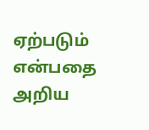ஏற்படும் என்பதை அறிய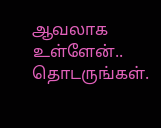ஆவலாக உள்ளேன்.. தொடருங்கள்.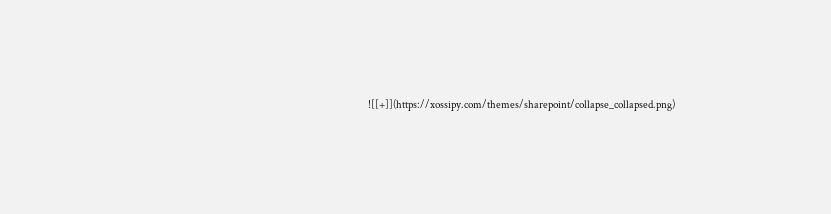![[+]](https://xossipy.com/themes/sharepoint/collapse_collapsed.png)